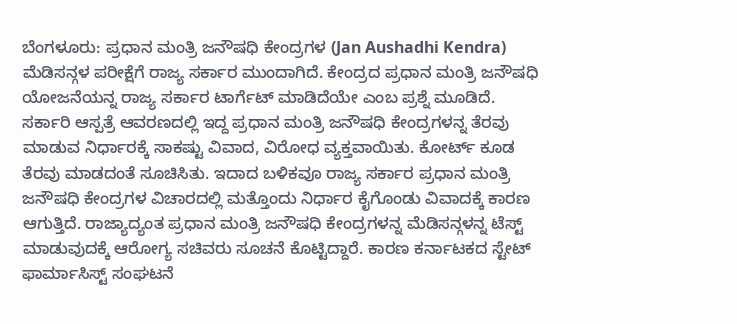ಬೆಂಗಳೂರು: ಪ್ರಧಾನ ಮಂತ್ರಿ ಜನೌಷಧಿ ಕೇಂದ್ರಗಳ (Jan Aushadhi Kendra) ಮೆಡಿಸನ್ಗಳ ಪರೀಕ್ಷೆಗೆ ರಾಜ್ಯ ಸರ್ಕಾರ ಮುಂದಾಗಿದೆ. ಕೇಂದ್ರದ ಪ್ರಧಾನ ಮಂತ್ರಿ ಜನೌಷಧಿ ಯೋಜನೆಯನ್ನ ರಾಜ್ಯ ಸರ್ಕಾರ ಟಾರ್ಗೆಟ್ ಮಾಡಿದೆಯೇ ಎಂಬ ಪ್ರಶ್ನೆ ಮೂಡಿದೆ.
ಸರ್ಕಾರಿ ಆಸ್ಪತ್ರೆ ಆವರಣದಲ್ಲಿ ಇದ್ದ ಪ್ರಧಾನ ಮಂತ್ರಿ ಜನೌಷಧಿ ಕೇಂದ್ರಗಳನ್ನ ತೆರವು ಮಾಡುವ ನಿರ್ಧಾರಕ್ಕೆ ಸಾಕಷ್ಟು ವಿವಾದ, ವಿರೋಧ ವ್ಯಕ್ತವಾಯಿತು. ಕೋರ್ಟ್ ಕೂಡ ತೆರವು ಮಾಡದಂತೆ ಸೂಚಿಸಿತು. ಇದಾದ ಬಳಿಕವೂ ರಾಜ್ಯ ಸರ್ಕಾರ ಪ್ರಧಾನ ಮಂತ್ರಿ ಜನೌಷಧಿ ಕೇಂದ್ರಗಳ ವಿಚಾರದಲ್ಲಿ ಮತ್ತೊಂದು ನಿರ್ಧಾರ ಕೈಗೊಂಡು ವಿವಾದಕ್ಕೆ ಕಾರಣ ಆಗುತ್ತಿದೆ. ರಾಜ್ಯಾದ್ಯಂತ ಪ್ರಧಾನ ಮಂತ್ರಿ ಜನೌಷಧಿ ಕೇಂದ್ರಗಳನ್ನ ಮೆಡಿಸನ್ಗಳನ್ನ ಟೆಸ್ಟ್ ಮಾಡುವುದಕ್ಕೆ ಆರೋಗ್ಯ ಸಚಿವರು ಸೂಚನೆ ಕೊಟ್ಟಿದ್ದಾರೆ. ಕಾರಣ ಕರ್ನಾಟಕದ ಸ್ಟೇಟ್ ಫಾರ್ಮಾಸಿಸ್ಟ್ ಸಂಘಟನೆ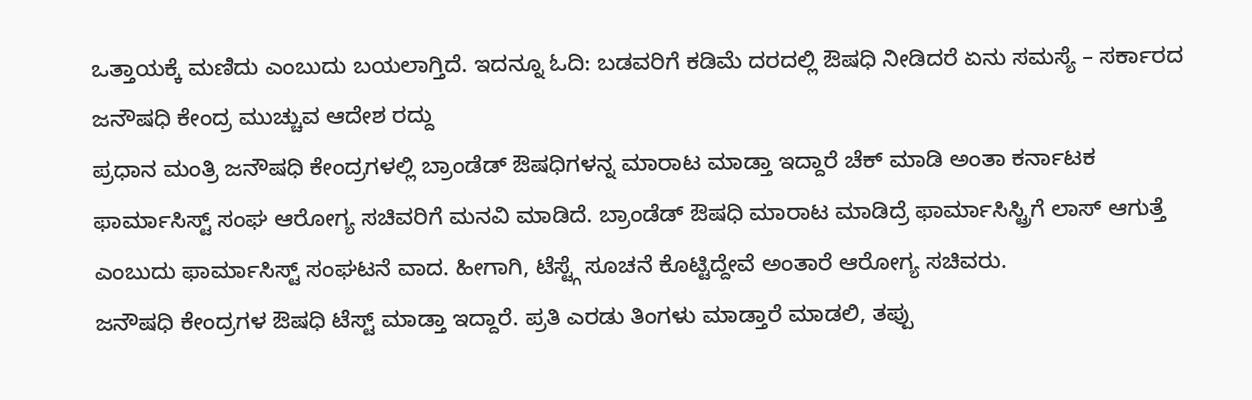ಒತ್ತಾಯಕ್ಕೆ ಮಣಿದು ಎಂಬುದು ಬಯಲಾಗ್ತಿದೆ. ಇದನ್ನೂ ಓದಿ: ಬಡವರಿಗೆ ಕಡಿಮೆ ದರದಲ್ಲಿ ಔಷಧಿ ನೀಡಿದರೆ ಏನು ಸಮಸ್ಯೆ – ಸರ್ಕಾರದ ಜನೌಷಧಿ ಕೇಂದ್ರ ಮುಚ್ಚುವ ಆದೇಶ ರದ್ದು
ಪ್ರಧಾನ ಮಂತ್ರಿ ಜನೌಷಧಿ ಕೇಂದ್ರಗಳಲ್ಲಿ ಬ್ರಾಂಡೆಡ್ ಔಷಧಿಗಳನ್ನ ಮಾರಾಟ ಮಾಡ್ತಾ ಇದ್ದಾರೆ ಚೆಕ್ ಮಾಡಿ ಅಂತಾ ಕರ್ನಾಟಕ ಫಾರ್ಮಾಸಿಸ್ಟ್ ಸಂಘ ಆರೋಗ್ಯ ಸಚಿವರಿಗೆ ಮನವಿ ಮಾಡಿದೆ. ಬ್ರಾಂಡೆಡ್ ಔಷಧಿ ಮಾರಾಟ ಮಾಡಿದ್ರೆ ಫಾರ್ಮಾಸಿಸ್ಟ್ರಿಗೆ ಲಾಸ್ ಆಗುತ್ತೆ ಎಂಬುದು ಫಾರ್ಮಾಸಿಸ್ಟ್ ಸಂಘಟನೆ ವಾದ. ಹೀಗಾಗಿ, ಟೆಸ್ಟ್ಗೆ ಸೂಚನೆ ಕೊಟ್ಟಿದ್ದೇವೆ ಅಂತಾರೆ ಆರೋಗ್ಯ ಸಚಿವರು.
ಜನೌಷಧಿ ಕೇಂದ್ರಗಳ ಔಷಧಿ ಟೆಸ್ಟ್ ಮಾಡ್ತಾ ಇದ್ದಾರೆ. ಪ್ರತಿ ಎರಡು ತಿಂಗಳು ಮಾಡ್ತಾರೆ ಮಾಡಲಿ, ತಪ್ಪು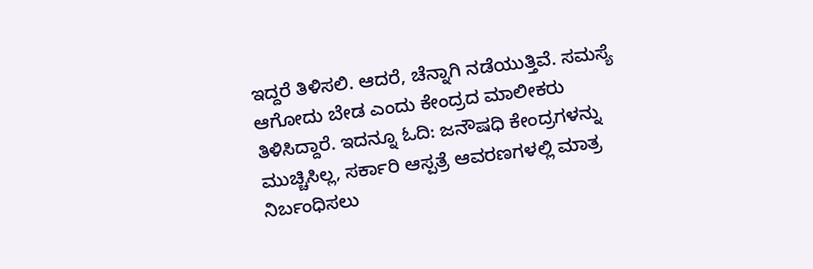ಇದ್ದರೆ ತಿಳಿಸಲಿ. ಆದರೆ, ಚೆನ್ನಾಗಿ ನಡೆಯುತ್ತಿವೆ. ಸಮಸ್ಯೆ ಆಗೋದು ಬೇಡ ಎಂದು ಕೇಂದ್ರದ ಮಾಲೀಕರು ತಿಳಿಸಿದ್ದಾರೆ. ಇದನ್ನೂ ಓದಿ: ಜನೌಷಧಿ ಕೇಂದ್ರಗಳನ್ನು ಮುಚ್ಚಿಸಿಲ್ಲ, ಸರ್ಕಾರಿ ಆಸ್ಪತ್ರೆ ಆವರಣಗಳಲ್ಲಿ ಮಾತ್ರ ನಿರ್ಬಂಧಿಸಲು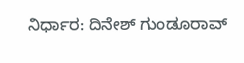ನಿರ್ಧಾರ: ದಿನೇಶ್ ಗುಂಡೂರಾವ್